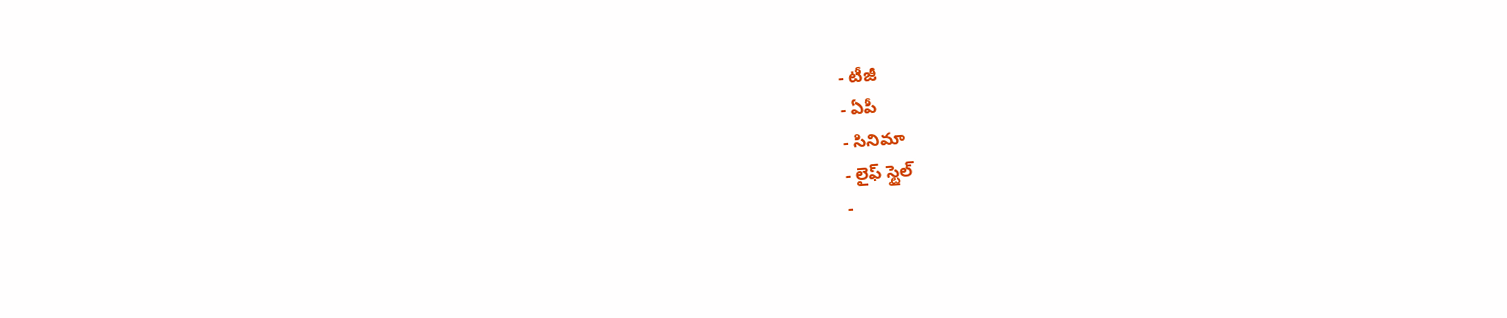- టీజీ
- ఏపీ
- సినిమా
- లైఫ్ స్టైల్
-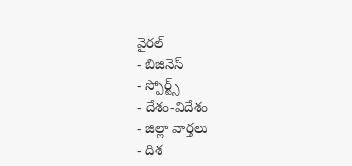వైరల్
- బిజినెస్
- స్పోర్ట్స్
- దేశం-విదేశం
- జిల్లా వార్తలు
- దిశ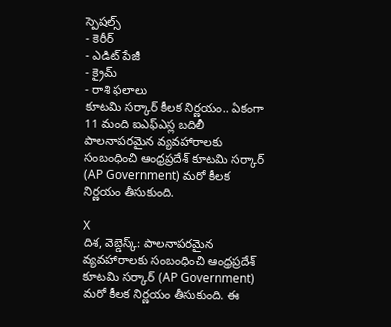స్పెషల్స్
- కెరీర్
- ఎడిట్ పేజీ
- క్రైమ్
- రాశి ఫలాలు
కూటమి సర్కార్ కీలక నిర్ణయం.. ఏకంగా 11 మంది ఐఎఫ్ఎస్ల బదిలీ
పాలనాపరమైన వ్యవహారాలకు సంబంధించి ఆంధ్రప్రదేశ్ కూటమి సర్కార్ (AP Government) మరో కీలక నిర్ణయం తీసుకుంది.

X
దిశ, వెబ్డెస్క్: పాలనాపరమైన వ్యవహారాలకు సంబంధించి ఆంధ్రప్రదేశ్ కూటమి సర్కార్ (AP Government) మరో కీలక నిర్ణయం తీసుకుంది. ఈ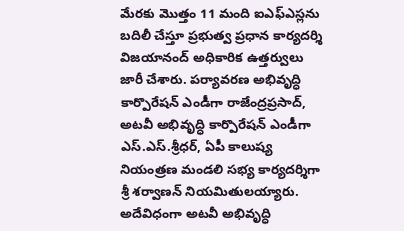మేరకు మొత్తం 11 మంది ఐఎఫ్ఎస్లను బదిలీ చేస్తూ ప్రభుత్వ ప్రధాన కార్యదర్శి విజయానంద్ అధికారిక ఉత్తర్వులు జారీ చేశారు. పర్యావరణ అభివృద్ధి కార్పొరేషన్ ఎండీగా రాజేంద్రప్రసాద్, అటవీ అభివృద్ధి కార్పొరేషన్ ఎండీగా ఎస్.ఎస్.శ్రీధర్, ఏపీ కాలుష్య నియంత్రణ మండలి సభ్య కార్యదర్శిగా శ్రీ శర్వాణన్ నియమితులయ్యారు. అదేవిధంగా అటవీ అభివృద్ధి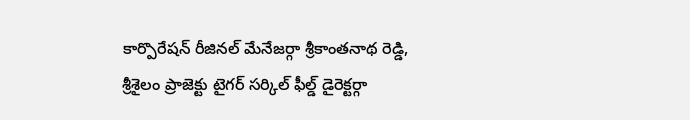కార్పొరేషన్ రీజినల్ మేనేజర్గా శ్రీకాంతనాథ రెడ్డి, శ్రీశైలం ప్రాజెక్టు టైగర్ సర్కిల్ ఫీల్డ్ డైరెక్టర్గా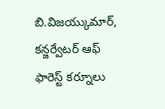బి.విజయ్కుమార్, కన్జర్వేటర్ ఆఫ్ ఫారెస్ట్ కర్నూలు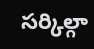సర్కిల్గా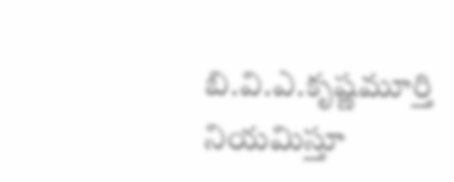బి.వి.ఎ.కృష్ణమూర్తి నియమిస్తూ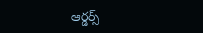ఆర్డర్స్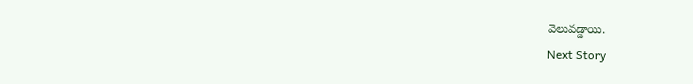వెలువడ్డాయి.
Next Story